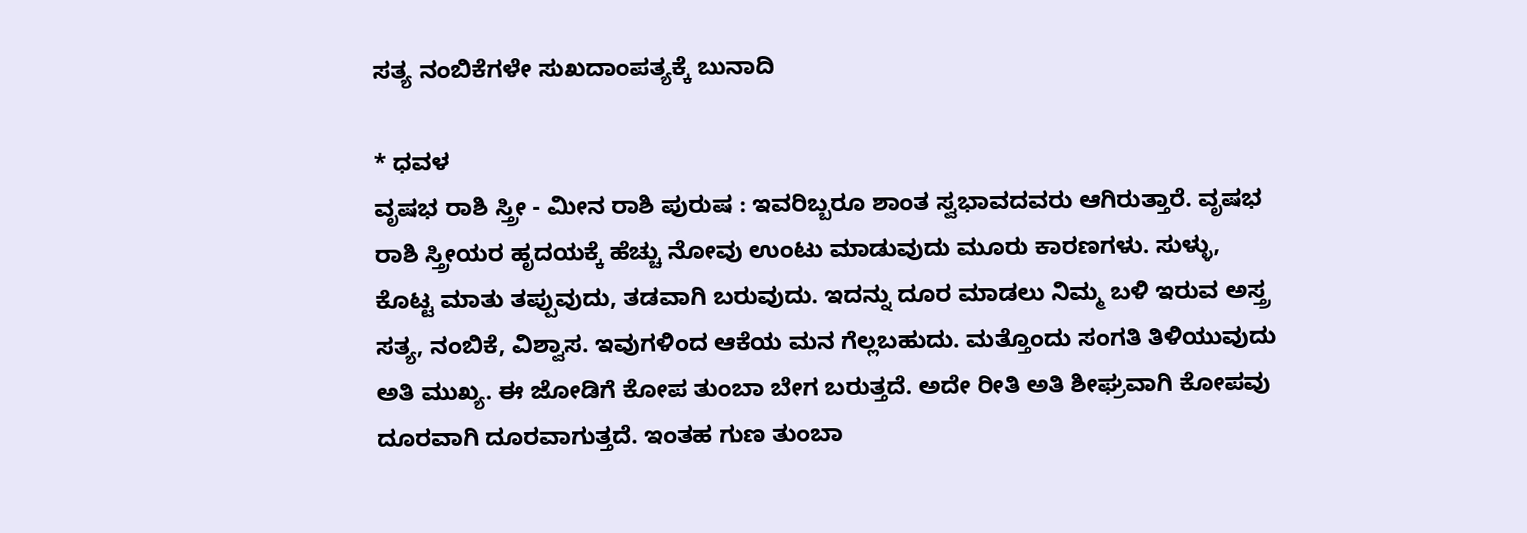ಸತ್ಯ ನಂಬಿಕೆಗಳೇ ಸುಖದಾಂಪತ್ಯಕ್ಕೆ ಬುನಾದಿ

* ಧವಳ
ವೃಷಭ ರಾಶಿ ಸ್ತ್ರೀ - ಮೀನ ರಾಶಿ ಪುರುಷ : ಇವರಿಬ್ಬರೂ ಶಾಂತ ಸ್ವಭಾವದವರು ಆಗಿರುತ್ತಾರೆ. ವೃಷಭ ರಾಶಿ ಸ್ತ್ರೀಯರ ಹೃದಯಕ್ಕೆ ಹೆಚ್ಚು ನೋವು ಉಂಟು ಮಾಡುವುದು ಮೂರು ಕಾರಣಗಳು. ಸುಳ್ಳು, ಕೊಟ್ಟ ಮಾತು ತಪ್ಪುವುದು, ತಡವಾಗಿ ಬರುವುದು. ಇದನ್ನು ದೂರ ಮಾಡಲು ನಿಮ್ಮ ಬಳಿ ಇರುವ ಅಸ್ತ್ರ ಸತ್ಯ, ನಂಬಿಕೆ, ವಿಶ್ವಾಸ. ಇವುಗಳಿಂದ ಆಕೆಯ ಮನ ಗೆಲ್ಲಬಹುದು. ಮತ್ತೊಂದು ಸಂಗತಿ ತಿಳಿಯುವುದು ಅತಿ ಮುಖ್ಯ. ಈ ಜೋಡಿಗೆ ಕೋಪ ತುಂಬಾ ಬೇಗ ಬರುತ್ತದೆ. ಅದೇ ರೀತಿ ಅತಿ ಶೀಘ್ರವಾಗಿ ಕೋಪವು ದೂರವಾಗಿ ದೂರವಾಗುತ್ತದೆ. ಇಂತಹ ಗುಣ ತುಂಬಾ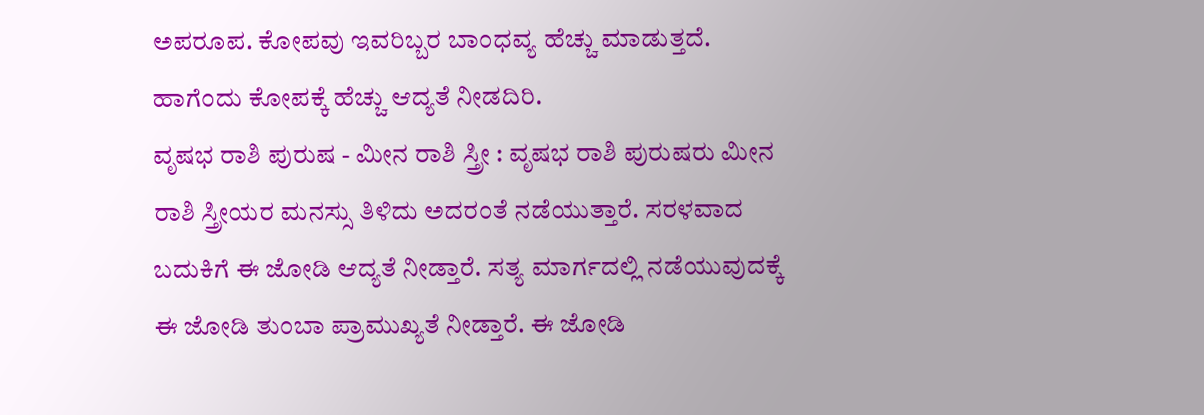ಅಪರೂಪ. ಕೋಪವು ಇವರಿಬ್ಬರ ಬಾಂಧವ್ಯ ಹೆಚ್ಚು ಮಾಡುತ್ತದೆ. ಹಾಗೆಂದು ಕೋಪಕ್ಕೆ ಹೆಚ್ಚು ಆದ್ಯತೆ ನೀಡದಿರಿ.
ವೃಷಭ ರಾಶಿ ಪುರುಷ - ಮೀನ ರಾಶಿ ಸ್ತ್ರೀ : ವೃಷಭ ರಾಶಿ ಪುರುಷರು ಮೀನ ರಾಶಿ ಸ್ತ್ರೀಯರ ಮನಸ್ಸು ತಿಳಿದು ಅದರಂತೆ ನಡೆಯುತ್ತಾರೆ. ಸರಳವಾದ ಬದುಕಿಗೆ ಈ ಜೋಡಿ ಆದ್ಯತೆ ನೀಡ್ತಾರೆ. ಸತ್ಯ ಮಾರ್ಗದಲ್ಲಿ ನಡೆಯುವುದಕ್ಕೆ ಈ ಜೋಡಿ ತುಂಬಾ ಪ್ರಾಮುಖ್ಯತೆ ನೀಡ್ತಾರೆ. ಈ ಜೋಡಿ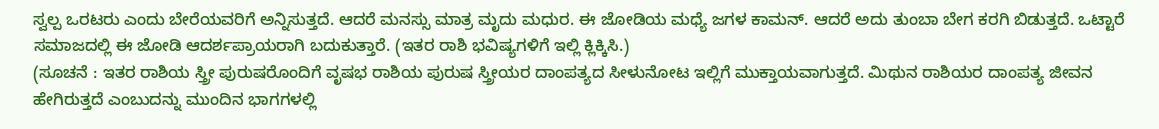ಸ್ವಲ್ಪ ಒರಟರು ಎಂದು ಬೇರೆಯವರಿಗೆ ಅನ್ನಿಸುತ್ತದೆ. ಆದರೆ ಮನಸ್ಸು ಮಾತ್ರ ಮೃದು ಮಧುರ. ಈ ಜೋಡಿಯ ಮಧ್ಯೆ ಜಗಳ ಕಾಮನ್. ಆದರೆ ಅದು ತುಂಬಾ ಬೇಗ ಕರಗಿ ಬಿಡುತ್ತದೆ. ಒಟ್ಟಾರೆ ಸಮಾಜದಲ್ಲಿ ಈ ಜೋಡಿ ಆದರ್ಶಪ್ರಾಯರಾಗಿ ಬದುಕುತ್ತಾರೆ. (ಇತರ ರಾಶಿ ಭವಿಷ್ಯಗಳಿಗೆ ಇಲ್ಲಿ ಕ್ಲಿಕ್ಕಿಸಿ.)
(ಸೂಚನೆ : ಇತರ ರಾಶಿಯ ಸ್ತ್ರೀ ಪುರುಷರೊಂದಿಗೆ ವೃಷಭ ರಾಶಿಯ ಪುರುಷ ಸ್ತ್ರೀಯರ ದಾಂಪತ್ಯದ ಸೀಳುನೋಟ ಇಲ್ಲಿಗೆ ಮುಕ್ತಾಯವಾಗುತ್ತದೆ. ಮಿಥುನ ರಾಶಿಯರ ದಾಂಪತ್ಯ ಜೀವನ ಹೇಗಿರುತ್ತದೆ ಎಂಬುದನ್ನು ಮುಂದಿನ ಭಾಗಗಳಲ್ಲಿ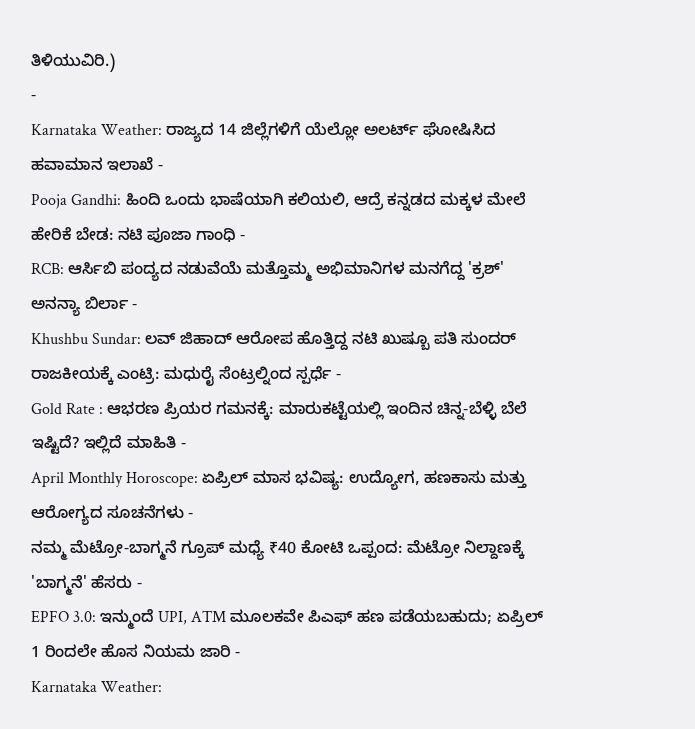ತಿಳಿಯುವಿರಿ.)
-
Karnataka Weather: ರಾಜ್ಯದ 14 ಜಿಲ್ಲೆಗಳಿಗೆ ಯೆಲ್ಲೋ ಅಲರ್ಟ್ ಘೋಷಿಸಿದ ಹವಾಮಾನ ಇಲಾಖೆ -
Pooja Gandhi: ಹಿಂದಿ ಒಂದು ಭಾಷೆಯಾಗಿ ಕಲಿಯಲಿ, ಆದ್ರೆ ಕನ್ನಡದ ಮಕ್ಕಳ ಮೇಲೆ ಹೇರಿಕೆ ಬೇಡ: ನಟಿ ಪೂಜಾ ಗಾಂಧಿ -
RCB: ಆರ್ಸಿಬಿ ಪಂದ್ಯದ ನಡುವೆಯೆ ಮತ್ತೊಮ್ಮ ಅಭಿಮಾನಿಗಳ ಮನಗೆದ್ದ 'ಕ್ರಶ್' ಅನನ್ಯಾ ಬಿರ್ಲಾ -
Khushbu Sundar: ಲವ್ ಜಿಹಾದ್ ಆರೋಪ ಹೊತ್ತಿದ್ದ ನಟಿ ಖುಷ್ಬೂ ಪತಿ ಸುಂದರ್ ರಾಜಕೀಯಕ್ಕೆ ಎಂಟ್ರಿ: ಮಧುರೈ ಸೆಂಟ್ರಲ್ನಿಂದ ಸ್ಪರ್ಧೆ -
Gold Rate : ಆಭರಣ ಪ್ರಿಯರ ಗಮನಕ್ಕೆ: ಮಾರುಕಟ್ಟೆಯಲ್ಲಿ ಇಂದಿನ ಚಿನ್ನ-ಬೆಳ್ಳಿ ಬೆಲೆ ಇಷ್ಟಿದೆ? ಇಲ್ಲಿದೆ ಮಾಹಿತಿ -
April Monthly Horoscope: ಏಪ್ರಿಲ್ ಮಾಸ ಭವಿಷ್ಯ: ಉದ್ಯೋಗ, ಹಣಕಾಸು ಮತ್ತು ಆರೋಗ್ಯದ ಸೂಚನೆಗಳು -
ನಮ್ಮ ಮೆಟ್ರೋ-ಬಾಗ್ಮನೆ ಗ್ರೂಪ್ ಮಧ್ಯೆ ₹40 ಕೋಟಿ ಒಪ್ಪಂದ: ಮೆಟ್ರೋ ನಿಲ್ದಾಣಕ್ಕೆ 'ಬಾಗ್ಮನೆ' ಹೆಸರು -
EPFO 3.0: ಇನ್ಮುಂದೆ UPI, ATM ಮೂಲಕವೇ ಪಿಎಫ್ ಹಣ ಪಡೆಯಬಹುದು; ಏಪ್ರಿಲ್ 1 ರಿಂದಲೇ ಹೊಸ ನಿಯಮ ಜಾರಿ -
Karnataka Weather: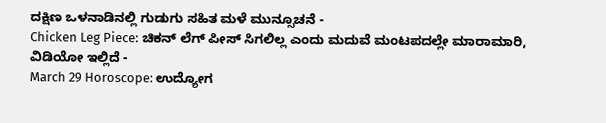ದಕ್ಷಿಣ ಒಳನಾಡಿನಲ್ಲಿ ಗುಡುಗು ಸಹಿತ ಮಳೆ ಮುನ್ಸೂಚನೆ -
Chicken Leg Piece: ಚಿಕನ್ ಲೆಗ್ ಪೀಸ್ ಸಿಗಲಿಲ್ಲ ಎಂದು ಮದುವೆ ಮಂಟಪದಲ್ಲೇ ಮಾರಾಮಾರಿ, ವಿಡಿಯೋ ಇಲ್ಲಿದೆ -
March 29 Horoscope: ಉದ್ಯೋಗ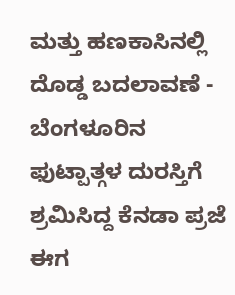ಮತ್ತು ಹಣಕಾಸಿನಲ್ಲಿ ದೊಡ್ಡ ಬದಲಾವಣೆ -
ಬೆಂಗಳೂರಿನ ಫುಟ್ಪಾತ್ಗಳ ದುರಸ್ತಿಗೆ ಶ್ರಮಿಸಿದ್ದ ಕೆನಡಾ ಪ್ರಜೆ ಈಗ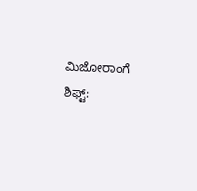ಮಿಜೋರಾಂಗೆ ಶಿಫ್ಟ್: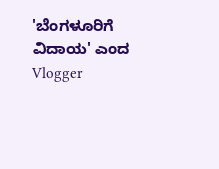'ಬೆಂಗಳೂರಿಗೆ ವಿದಾಯ' ಎಂದ Vlogger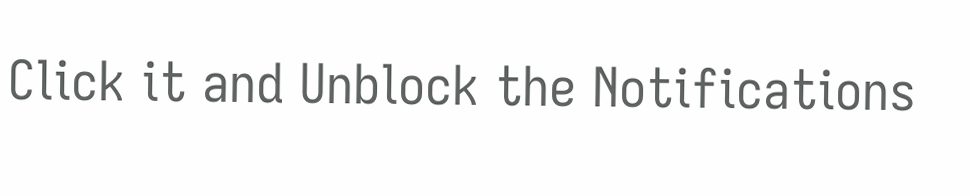Click it and Unblock the Notifications